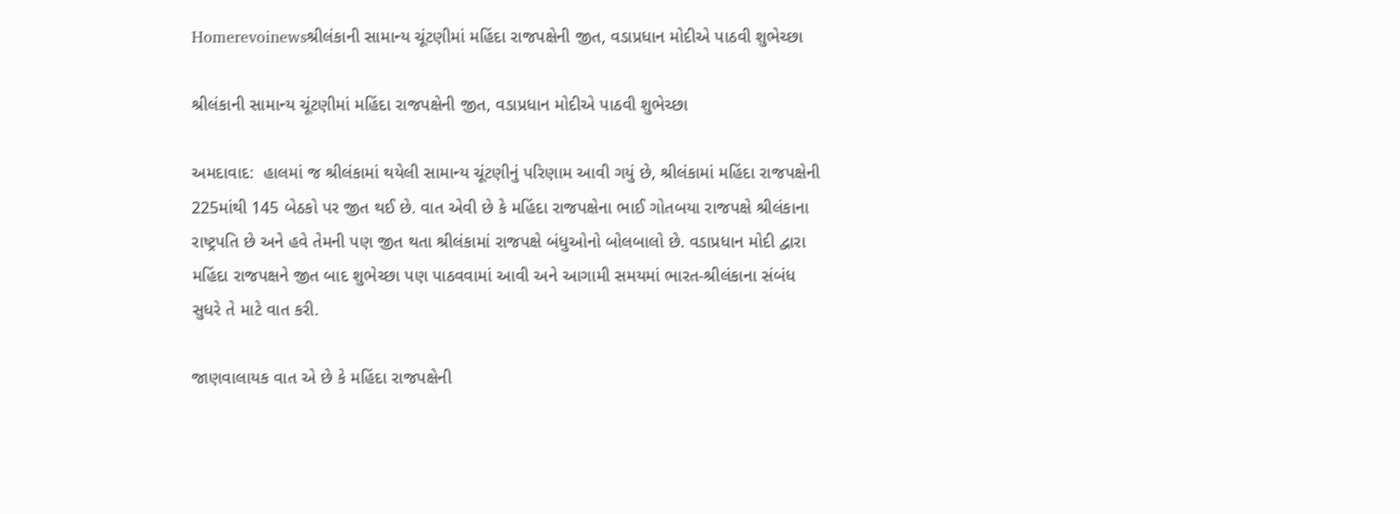Homerevoinewsશ્રીલંકાની સામાન્ય ચૂંટણીમાં મહિંદા રાજપક્ષેની જીત, વડાપ્રધાન મોદીએ પાઠવી શુભેચ્છા

શ્રીલંકાની સામાન્ય ચૂંટણીમાં મહિંદા રાજપક્ષેની જીત, વડાપ્રધાન મોદીએ પાઠવી શુભેચ્છા

અમદાવાદ:  હાલમાં જ શ્રીલંકામાં થયેલી સામાન્ય ચૂંટણીનું પરિણામ આવી ગયું છે, શ્રીલંકામાં મહિંદા રાજપક્ષેની 225માંથી 145 બેઠકો પર જીત થઈ છે. વાત એવી છે કે મહિંદા રાજપક્ષેના ભાઈ ગોતબયા રાજપક્ષે શ્રીલંકાના રાષ્ટ્રપતિ છે અને હવે તેમની પણ જીત થતા શ્રીલંકામાં રાજપક્ષે બંધુઓનો બોલબાલો છે. વડાપ્રધાન મોદી દ્વારા મહિંદા રાજપક્ષને જીત બાદ શુભેચ્છા પણ પાઠવવામાં આવી અને આગામી સમયમાં ભારત-શ્રીલંકાના સંબંધ સુધરે તે માટે વાત કરી.

જાણવાલાયક વાત એ છે કે મહિંદા રાજપક્ષેની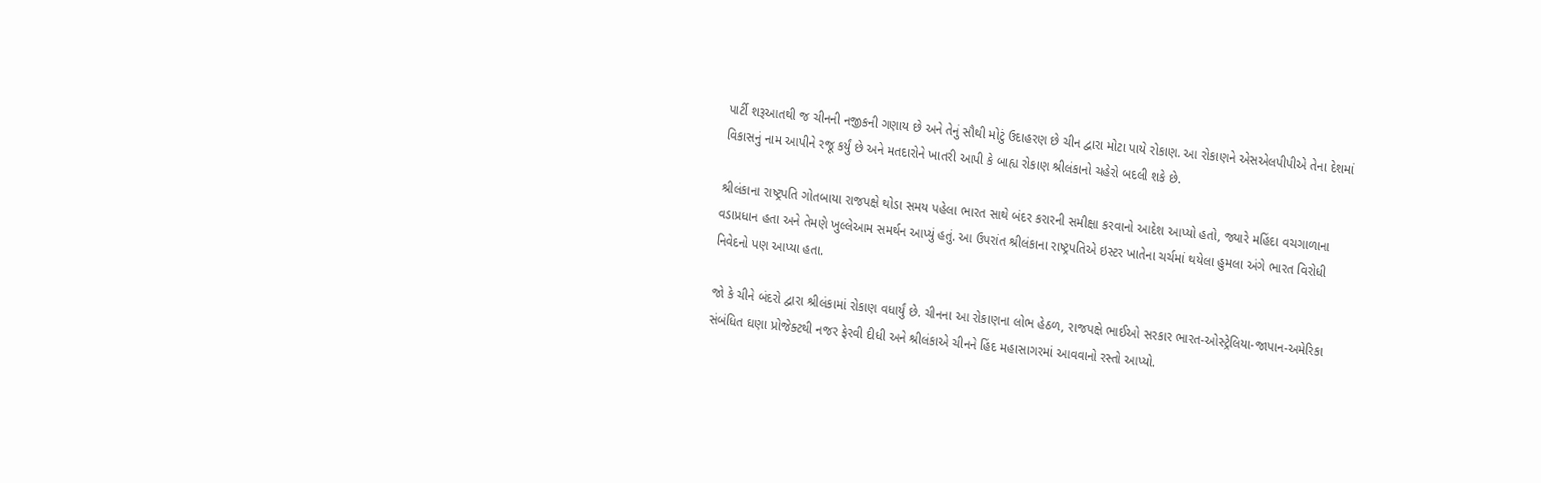પાર્ટી શરૂઆતથી જ ચીનની નજીકની ગણાય છે અને તેનું સૌથી મોટું ઉદાહરણ છે ચીન દ્વારા મોટા પાયે રોકાણ. આ રોકાણને એસએલપીપીએ તેના દેશમાં વિકાસનું નામ આપીને રજૂ કર્યું છે અને મતદારોને ખાતરી આપી કે બાહ્ય રોકાણ શ્રીલંકાનો ચહેરો બદલી શકે છે.

શ્રીલંકાના રાષ્ટ્રપતિ ગોતબાયા રાજપક્ષે થોડા સમય પહેલા ભારત સાથે બંદર કરારની સમીક્ષા કરવાનો આદેશ આપ્યો હતો, જ્યારે મહિંદા વચગાળાના વડાપ્રધાન હતા અને તેમણે ખુલ્લેઆમ સમર્થન આપ્યું હતું. આ ઉપરાંત શ્રીલંકાના રાષ્ટ્રપતિએ ઇસ્ટર ખાતેના ચર્ચમાં થયેલા હુમલા અંગે ભારત વિરોધી નિવેદનો પણ આપ્યા હતા.

જો કે ચીને બંદરો દ્વારા શ્રીલંકામાં રોકાણ વધાર્યું છે. ચીનના આ રોકાણના લોભ હેઠળ, રાજપક્ષે ભાઈઓ સરકાર ભારત-ઓસ્ટ્રેલિયા-જાપાન-અમેરિકા સંબંધિત ઘણા પ્રોજેક્ટથી નજર ફેરવી દીધી અને શ્રીલંકાએ ચીનને હિંદ મહાસાગરમાં આવવાનો રસ્તો આપ્યો.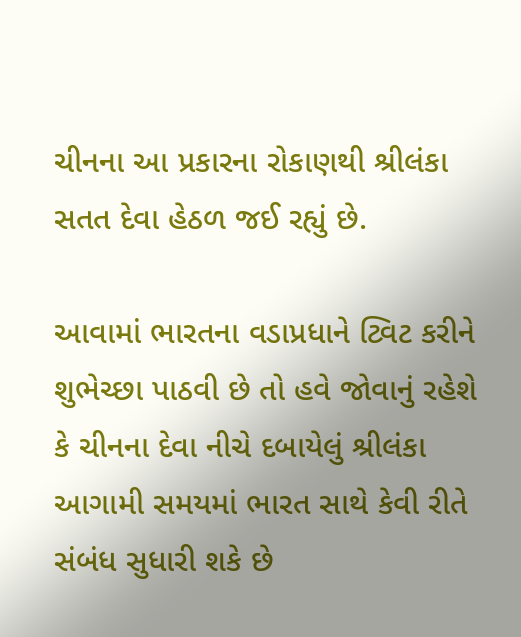ચીનના આ પ્રકારના રોકાણથી શ્રીલંકા સતત દેવા હેઠળ જઈ રહ્યું છે.

આવામાં ભારતના વડાપ્રધાને ટ્વિટ કરીને શુભેચ્છા પાઠવી છે તો હવે જોવાનું રહેશે કે ચીનના દેવા નીચે દબાયેલું શ્રીલંકા આગામી સમયમાં ભારત સાથે કેવી રીતે સંબંધ સુધારી શકે છે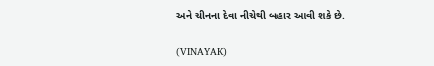અને ચીનના દેવા નીચેથી બહાર આવી શકે છે.

(VINAYAK)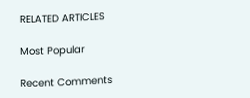RELATED ARTICLES

Most Popular

Recent Comments